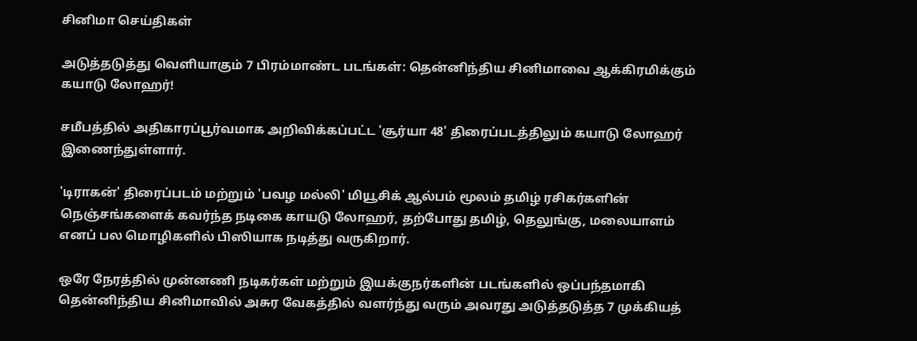சினிமா செய்திகள்

அடுத்தடுத்து வெளியாகும் 7 பிரம்மாண்ட படங்கள்: தென்னிந்திய சினிமாவை ஆக்கிரமிக்கும் கயாடு லோஹர்!

சமீபத்தில் அதிகாரப்பூர்வமாக அறிவிக்கப்பட்ட 'சூர்யா 48' திரைப்படத்திலும் கயாடு லோஹர் இணைந்துள்ளார்.

'டிராகன்' திரைப்படம் மற்றும் 'பவழ மல்லி' மியூசிக் ஆல்பம் மூலம் தமிழ் ரசிகர்களின் நெஞ்சங்களைக் கவர்ந்த நடிகை காயடு லோஹர், தற்போது தமிழ், தெலுங்கு, மலையாளம் எனப் பல மொழிகளில் பிஸியாக நடித்து வருகிறார்.

ஒரே நேரத்தில் முன்னணி நடிகர்கள் மற்றும் இயக்குநர்களின் படங்களில் ஒப்பந்தமாகி தென்னிந்திய சினிமாவில் அசுர வேகத்தில் வளர்ந்து வரும் அவரது அடுத்தடுத்த 7 முக்கியத்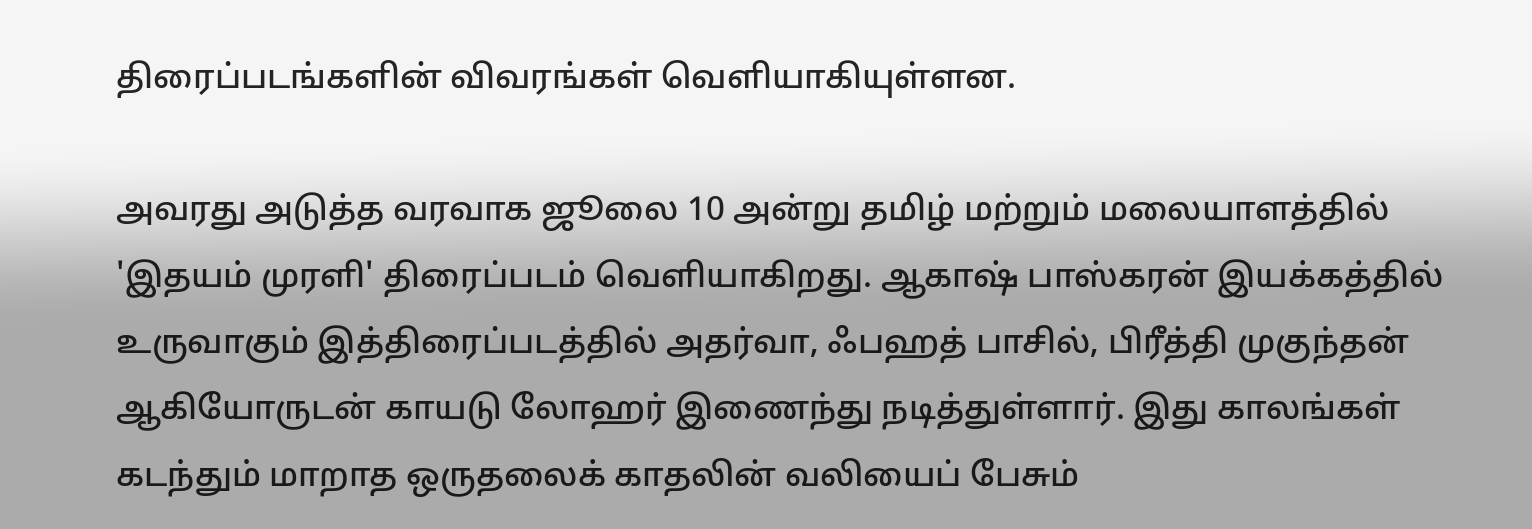திரைப்படங்களின் விவரங்கள் வெளியாகியுள்ளன.

அவரது அடுத்த வரவாக ஜூலை 10 அன்று தமிழ் மற்றும் மலையாளத்தில் 'இதயம் முரளி' திரைப்படம் வெளியாகிறது. ஆகாஷ் பாஸ்கரன் இயக்கத்தில் உருவாகும் இத்திரைப்படத்தில் அதர்வா, ஃபஹத் பாசில், பிரீத்தி முகுந்தன் ஆகியோருடன் காயடு லோஹர் இணைந்து நடித்துள்ளார். இது காலங்கள் கடந்தும் மாறாத ஒருதலைக் காதலின் வலியைப் பேசும்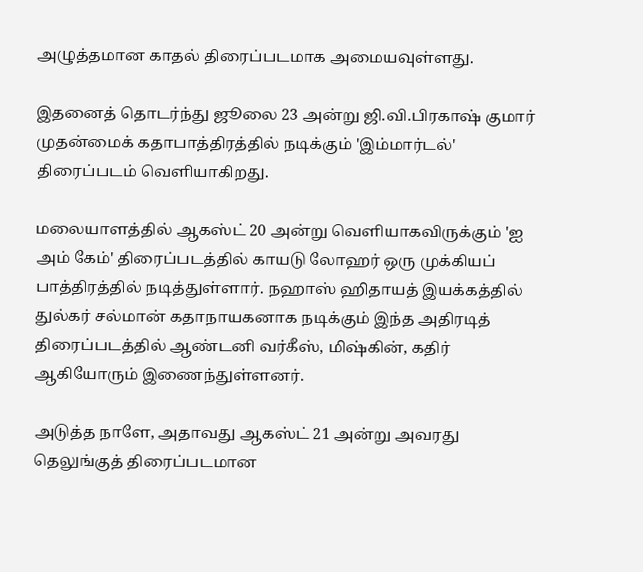அழுத்தமான காதல் திரைப்படமாக அமையவுள்ளது.

இதனைத் தொடர்ந்து ஜூலை 23 அன்று ஜி.வி.பிரகாஷ் குமார் முதன்மைக் கதாபாத்திரத்தில் நடிக்கும் 'இம்மார்டல்' திரைப்படம் வெளியாகிறது.

மலையாளத்தில் ஆகஸ்ட் 20 அன்று வெளியாகவிருக்கும் 'ஐ அம் கேம்' திரைப்படத்தில் காயடு லோஹர் ஒரு முக்கியப் பாத்திரத்தில் நடித்துள்ளார். நஹாஸ் ஹிதாயத் இயக்கத்தில் துல்கர் சல்மான் கதாநாயகனாக நடிக்கும் இந்த அதிரடித் திரைப்படத்தில் ஆண்டனி வர்கீஸ், மிஷ்கின், கதிர் ஆகியோரும் இணைந்துள்ளனர்.

அடுத்த நாளே, அதாவது ஆகஸ்ட் 21 அன்று அவரது தெலுங்குத் திரைப்படமான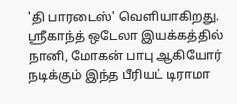'தி பாரடைஸ்' வெளியாகிறது. ஸ்ரீகாந்த் ஒடேலா இயக்கத்தில் நானி, மோகன் பாபு ஆகியோர் நடிக்கும் இந்த பீரியட் டிராமா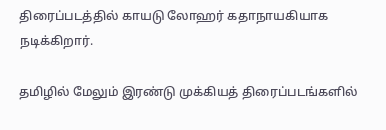திரைப்படத்தில் காயடு லோஹர் கதாநாயகியாக நடிக்கிறார்.

தமிழில் மேலும் இரண்டு முக்கியத் திரைப்படங்களில்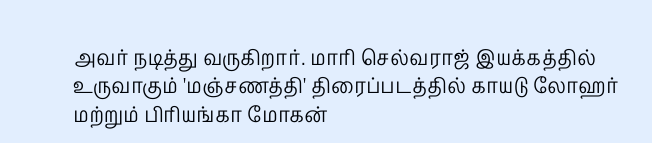அவர் நடித்து வருகிறார். மாரி செல்வராஜ் இயக்கத்தில் உருவாகும் 'மஞ்சணத்தி' திரைப்படத்தில் காயடு லோஹர் மற்றும் பிரியங்கா மோகன்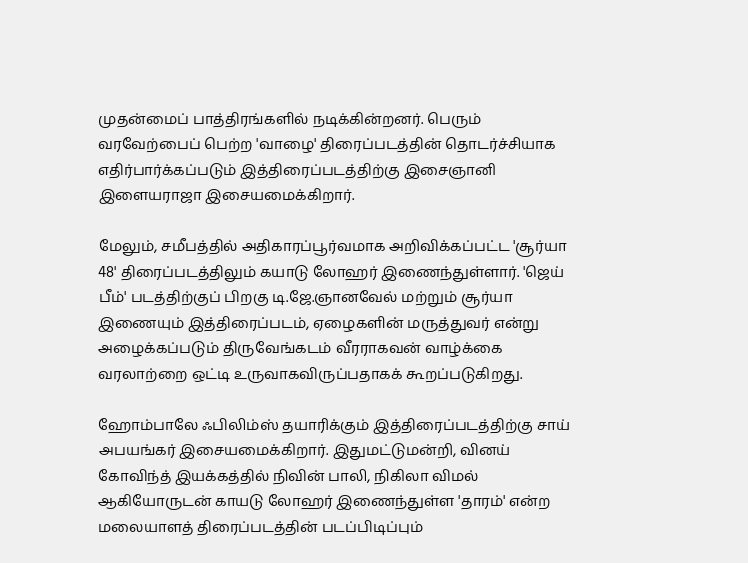முதன்மைப் பாத்திரங்களில் நடிக்கின்றனர். பெரும் வரவேற்பைப் பெற்ற 'வாழை' திரைப்படத்தின் தொடர்ச்சியாக எதிர்பார்க்கப்படும் இத்திரைப்படத்திற்கு இசைஞானி இளையராஜா இசையமைக்கிறார்.

மேலும், சமீபத்தில் அதிகாரப்பூர்வமாக அறிவிக்கப்பட்ட 'சூர்யா 48' திரைப்படத்திலும் கயாடு லோஹர் இணைந்துள்ளார். 'ஜெய் பீம்' படத்திற்குப் பிறகு டி.ஜே.ஞானவேல் மற்றும் சூர்யா இணையும் இத்திரைப்படம், ஏழைகளின் மருத்துவர் என்று அழைக்கப்படும் திருவேங்கடம் வீரராகவன் வாழ்க்கை வரலாற்றை ஒட்டி உருவாகவிருப்பதாகக் கூறப்படுகிறது.

ஹோம்பாலே ஃபிலிம்ஸ் தயாரிக்கும் இத்திரைப்படத்திற்கு சாய் அபயங்கர் இசையமைக்கிறார். இதுமட்டுமன்றி, வினய் கோவிந்த் இயக்கத்தில் நிவின் பாலி, நிகிலா விமல் ஆகியோருடன் காயடு லோஹர் இணைந்துள்ள 'தாரம்' என்ற மலையாளத் திரைப்படத்தின் படப்பிடிப்பும்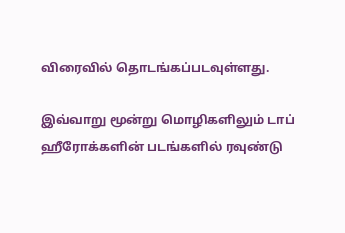விரைவில் தொடங்கப்படவுள்ளது.

இவ்வாறு மூன்று மொழிகளிலும் டாப் ஹீரோக்களின் படங்களில் ரவுண்டு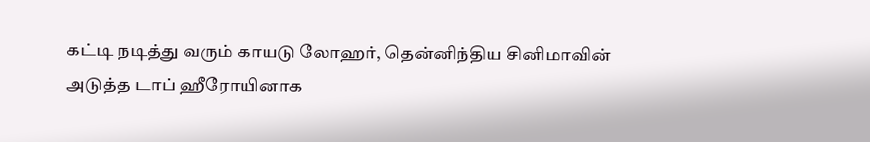கட்டி நடித்து வரும் காயடு லோஹர், தென்னிந்திய சினிமாவின் அடுத்த டாப் ஹீரோயினாக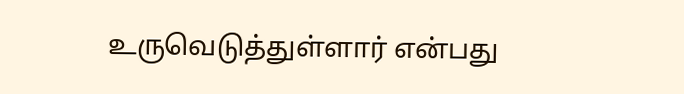உருவெடுத்துள்ளார் என்பது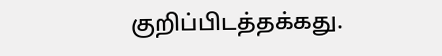குறிப்பிடத்தக்கது.